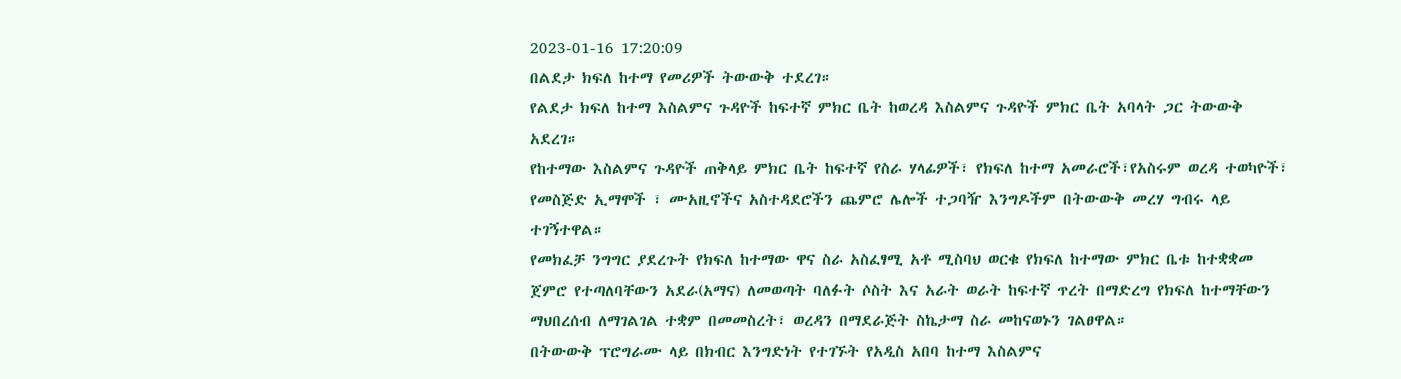2023-01-16 17:20:09
በልደታ ክፍለ ከተማ የመሪዎች ትውውቅ ተደረገ።
የልደታ ክፍለ ከተማ እስልምና ጉዳዮች ከፍተኛ ምክር ቤት ከወረዳ እስልምና ጉዳዮች ምክር ቤት አባላት ጋር ትውውቅ አደረገ።
የከተማው እስልምና ጉዳዮች ጠቅላይ ምክር ቤት ከፍተኛ የስራ ሃላፊዎች፣ የክፍለ ከተማ አመራሮች፣የአስሩም ወረዳ ተወካዮች፣ የመስጅድ ኢማሞች ፣ ሙአዚኖችና አስተዳደሮችን ጨምሮ ሌሎች ተጋባዥ እንግዶችም በትውውቅ መረሃ ግብሩ ላይ ተገኝተዋል።
የመክፈቻ ንግግር ያደረጉት የክፍለ ከተማው ዋና ስራ አስፈፃሚ አቶ ሚስባህ ወርቁ የክፍለ ከተማው ምክር ቤቱ ከተቋቋመ ጀምሮ የተጣለባቸውን አደራ(አማና) ለመወጣት ባለፉት ሶስት እና አራት ወራት ከፍተኛ ጥረት በማድረግ የክፍለ ከተማቸውን ማህበረሰብ ለማገልገል ተቋም በመመስረት፣ ወረዳን በማደራጅት ስኬታማ ስራ መከናወኑን ገልፀዋል።
በትውውቅ ፕሮግራሙ ላይ በክብር እንግድነት የተገኙት የአዲስ አበባ ከተማ እስልምና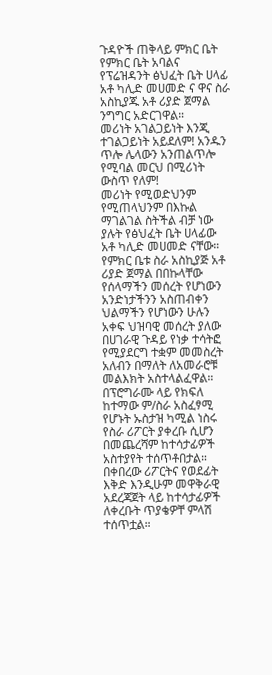ጉዳዮች ጠቅላይ ምክር ቤት የምክር ቤት አባልና የፕሬዝዳንት ፅህፈት ቤት ሀላፊ አቶ ካሊድ መሀመድ ና ዋና ስራ አስኪያጁ አቶ ሪያድ ጀማል ንግግር አድርገዋል።
መሪነት አገልጋይነት እንጂ ተገልጋይነት አይደለም! አንዱን ጥሎ ሌላውን አንጠልጥሎ የሚባል መርህ በሚሪነት ውስጥ የለም!
መሪነት የሚወድህንም የሚጠላህንም በእኩል ማገልገል ስትችል ብቻ ነው ያሉት የፅህፈት ቤት ሀላፊው አቶ ካሊድ መሀመድ ናቸው።
የምክር ቤቱ ስራ አስኪያጅ አቶ ሪያድ ጀማል በበኩላቸው የሰላማችን መሰረት የሆነውን አንድነታችንን አስጠብቀን ህልማችን የሆነውን ሁሉን አቀፍ ህዝባዊ መሰረት ያለው በሀገራዊ ጉዳይ የነቃ ተሳትፎ የሚያደርግ ተቋም መመስረት አለብን በማለት ለአመራሮቹ መልእክት አስተላልፈዋል።
በፕሮግራሙ ላይ የክፍለ ከተማው ም/ስራ አስፈፃሚ የሆኑት ኡስታዝ ካሚል ነስሩ የስራ ሪፖርት ያቀረቡ ሲሆን በመጨረሻም ከተሳታፊዎች አስተያየት ተሰጥቶበታል።
በቀበረው ሪፖርትና የወደፊት እቅድ እንዲሁም መዋቅራዊ አደረጃጀት ላይ ከተሳታፊዎች ለቀረቡት ጥያቄዎቸ ምላሽ ተሰጥቷል።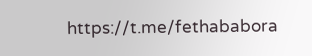https://t.me/fethababora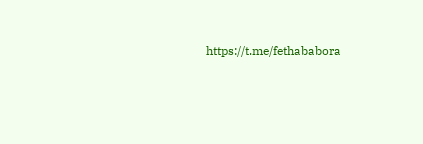https://t.me/fethababora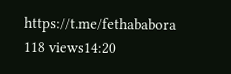https://t.me/fethababora
118 views14:20